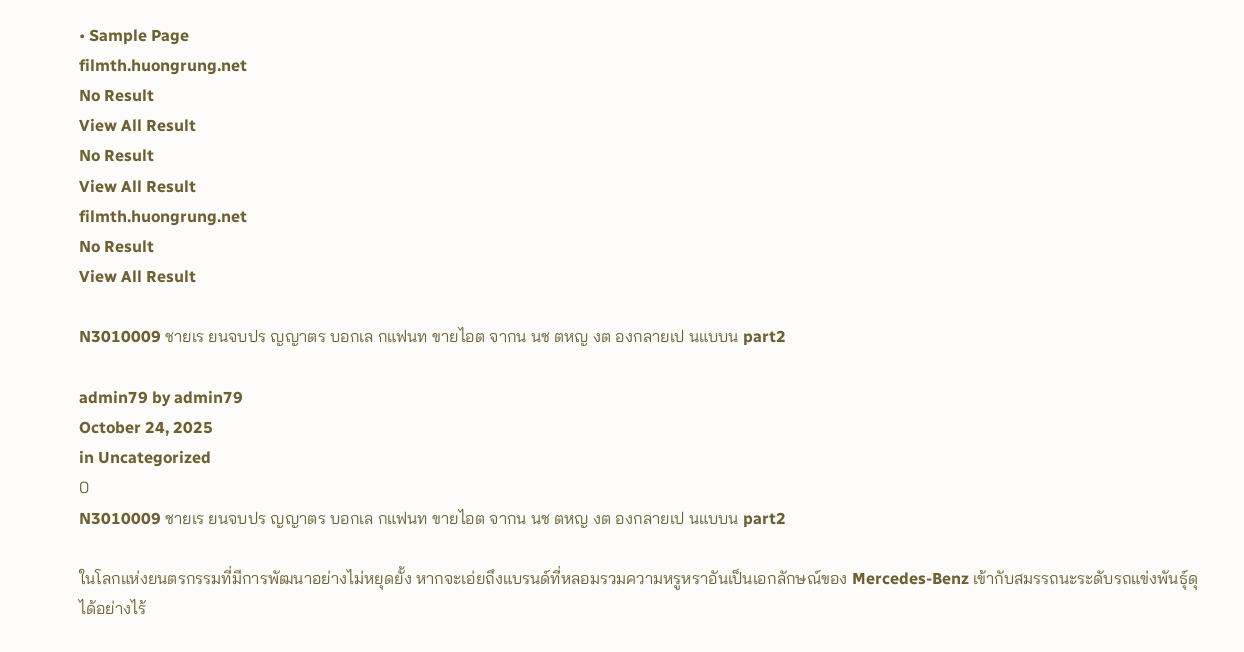• Sample Page
filmth.huongrung.net
No Result
View All Result
No Result
View All Result
filmth.huongrung.net
No Result
View All Result

N3010009 ชายเร ยนจบปร ญญาตร บอกเล กแฟนท ขายไอต จากน นช ตหญ งต องกลายเป นแบบน part2

admin79 by admin79
October 24, 2025
in Uncategorized
0
N3010009 ชายเร ยนจบปร ญญาตร บอกเล กแฟนท ขายไอต จากน นช ตหญ งต องกลายเป นแบบน part2

ในโลกแห่งยนตรกรรมที่มีการพัฒนาอย่างไม่หยุดยั้ง หากจะเอ่ยถึงแบรนด์ที่หลอมรวมความหรูหราอันเป็นเอกลักษณ์ของ Mercedes-Benz เข้ากับสมรรถนะระดับรถแข่งพันธุ์ดุได้อย่างไร้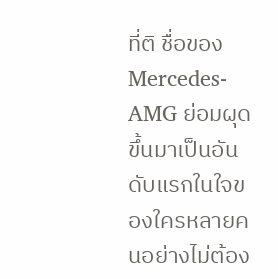ที่ติ ชื่อของ Mercedes-AMG ย่อมผุดขึ้นมาเป็นอันดับแรกในใจของใครหลายคนอย่างไม่ต้อง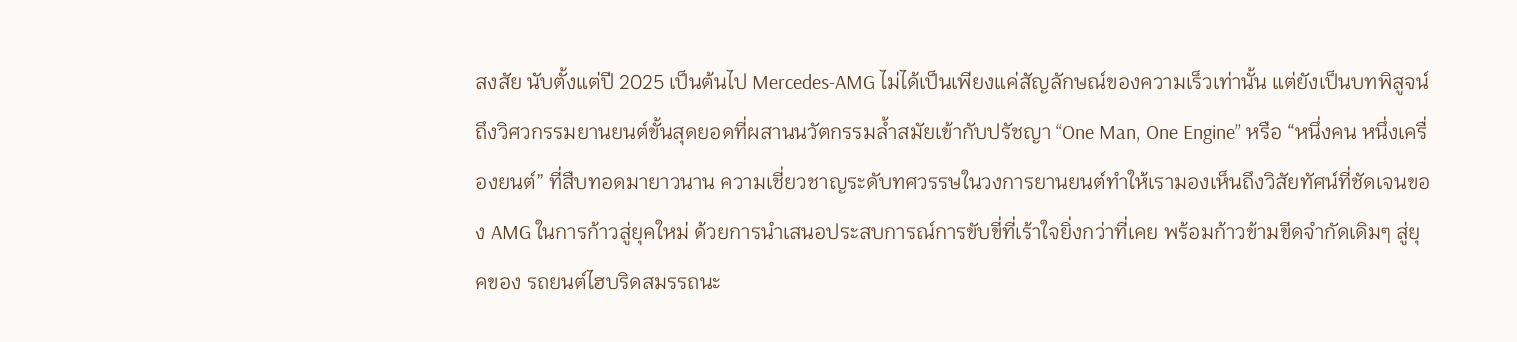สงสัย นับตั้งแต่ปี 2025 เป็นต้นไป Mercedes-AMG ไม่ได้เป็นเพียงแค่สัญลักษณ์ของความเร็วเท่านั้น แต่ยังเป็นบทพิสูจน์ถึงวิศวกรรมยานยนต์ขั้นสุดยอดที่ผสานนวัตกรรมล้ำสมัยเข้ากับปรัชญา “One Man, One Engine” หรือ “หนึ่งคน หนึ่งเครื่องยนต์” ที่สืบทอดมายาวนาน ความเชี่ยวชาญระดับทศวรรษในวงการยานยนต์ทำให้เรามองเห็นถึงวิสัยทัศน์ที่ชัดเจนของ AMG ในการก้าวสู่ยุคใหม่ ด้วยการนำเสนอประสบการณ์การขับขี่ที่เร้าใจยิ่งกว่าที่เคย พร้อมก้าวข้ามขีดจำกัดเดิมๆ สู่ยุคของ รถยนต์ไฮบริดสมรรถนะ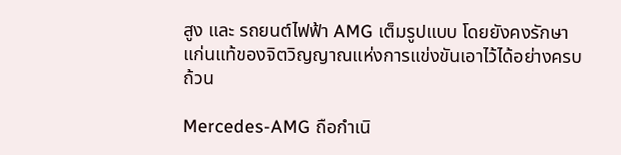สูง และ รถยนต์ไฟฟ้า AMG เต็มรูปแบบ โดยยังคงรักษาแก่นแท้ของจิตวิญญาณแห่งการแข่งขันเอาไว้ได้อย่างครบถ้วน

Mercedes-AMG ถือกำเนิ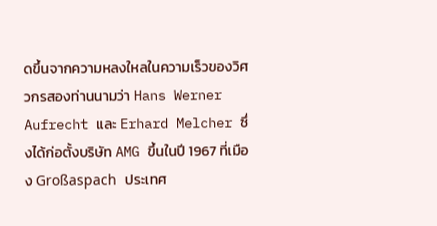ดขึ้นจากความหลงใหลในความเร็วของวิศวกรสองท่านนามว่า Hans Werner Aufrecht และ Erhard Melcher ซึ่งได้ก่อตั้งบริษัท AMG ขึ้นในปี 1967 ที่เมือง Großaspach ประเทศ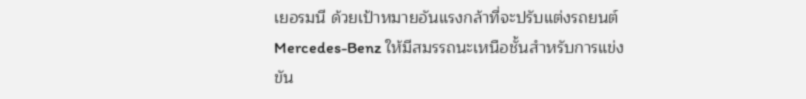เยอรมนี ด้วยเป้าหมายอันแรงกล้าที่จะปรับแต่งรถยนต์ Mercedes-Benz ให้มีสมรรถนะเหนือชั้นสำหรับการแข่งขัน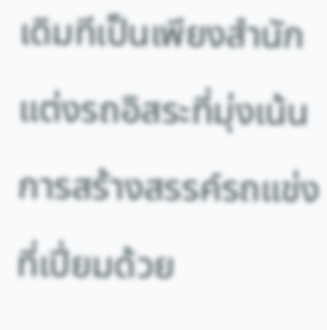เดิมทีเป็นเพียงสำนักแต่งรถอิสระที่มุ่งเน้นการสร้างสรรค์รถแข่งที่เปี่ยมด้วย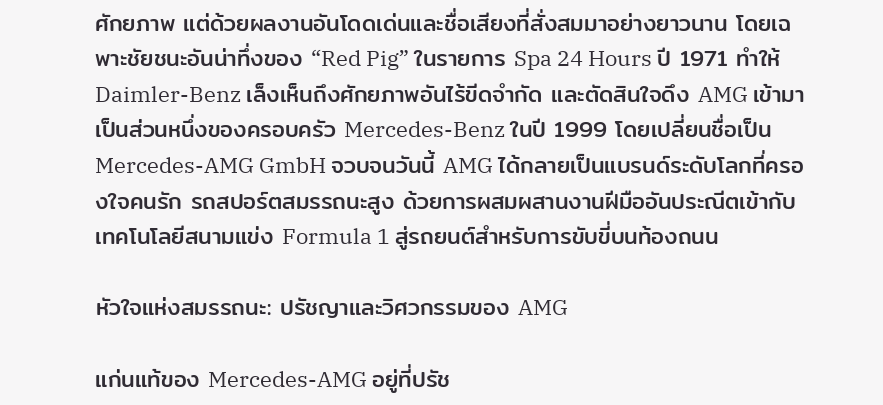ศักยภาพ แต่ด้วยผลงานอันโดดเด่นและชื่อเสียงที่สั่งสมมาอย่างยาวนาน โดยเฉพาะชัยชนะอันน่าทึ่งของ “Red Pig” ในรายการ Spa 24 Hours ปี 1971 ทำให้ Daimler-Benz เล็งเห็นถึงศักยภาพอันไร้ขีดจำกัด และตัดสินใจดึง AMG เข้ามาเป็นส่วนหนึ่งของครอบครัว Mercedes-Benz ในปี 1999 โดยเปลี่ยนชื่อเป็น Mercedes-AMG GmbH จวบจนวันนี้ AMG ได้กลายเป็นแบรนด์ระดับโลกที่ครองใจคนรัก รถสปอร์ตสมรรถนะสูง ด้วยการผสมผสานงานฝีมืออันประณีตเข้ากับเทคโนโลยีสนามแข่ง Formula 1 สู่รถยนต์สำหรับการขับขี่บนท้องถนน

หัวใจแห่งสมรรถนะ: ปรัชญาและวิศวกรรมของ AMG

แก่นแท้ของ Mercedes-AMG อยู่ที่ปรัช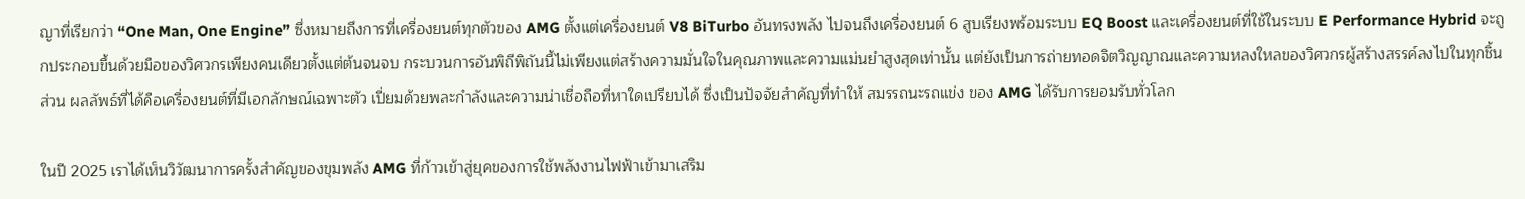ญาที่เรียกว่า “One Man, One Engine” ซึ่งหมายถึงการที่เครื่องยนต์ทุกตัวของ AMG ตั้งแต่เครื่องยนต์ V8 BiTurbo อันทรงพลัง ไปจนถึงเครื่องยนต์ 6 สูบเรียงพร้อมระบบ EQ Boost และเครื่องยนต์ที่ใช้ในระบบ E Performance Hybrid จะถูกประกอบขึ้นด้วยมือของวิศวกรเพียงคนเดียวตั้งแต่ต้นจนจบ กระบวนการอันพิถีพิถันนี้ไม่เพียงแต่สร้างความมั่นใจในคุณภาพและความแม่นยำสูงสุดเท่านั้น แต่ยังเป็นการถ่ายทอดจิตวิญญาณและความหลงใหลของวิศวกรผู้สร้างสรรค์ลงไปในทุกชิ้นส่วน ผลลัพธ์ที่ได้คือเครื่องยนต์ที่มีเอกลักษณ์เฉพาะตัว เปี่ยมด้วยพละกำลังและความน่าเชื่อถือที่หาใดเปรียบได้ ซึ่งเป็นปัจจัยสำคัญที่ทำให้ สมรรถนะรถแข่ง ของ AMG ได้รับการยอมรับทั่วโลก

ในปี 2025 เราได้เห็นวิวัฒนาการครั้งสำคัญของขุมพลัง AMG ที่ก้าวเข้าสู่ยุคของการใช้พลังงานไฟฟ้าเข้ามาเสริม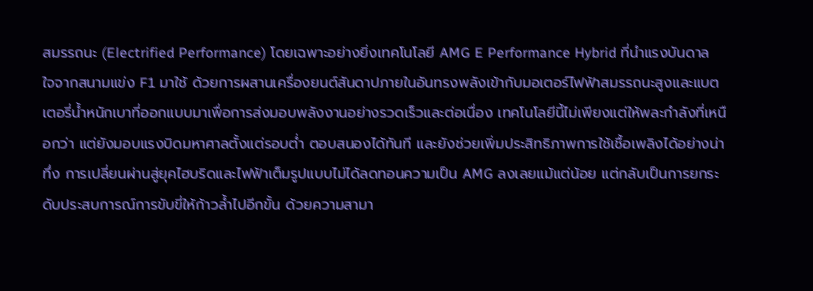สมรรถนะ (Electrified Performance) โดยเฉพาะอย่างยิ่งเทคโนโลยี AMG E Performance Hybrid ที่นำแรงบันดาลใจจากสนามแข่ง F1 มาใช้ ด้วยการผสานเครื่องยนต์สันดาปภายในอันทรงพลังเข้ากับมอเตอร์ไฟฟ้าสมรรถนะสูงและแบตเตอรี่น้ำหนักเบาที่ออกแบบมาเพื่อการส่งมอบพลังงานอย่างรวดเร็วและต่อเนื่อง เทคโนโลยีนี้ไม่เพียงแต่ให้พละกำลังที่เหนือกว่า แต่ยังมอบแรงบิดมหาศาลตั้งแต่รอบต่ำ ตอบสนองได้ทันที และยังช่วยเพิ่มประสิทธิภาพการใช้เชื้อเพลิงได้อย่างน่าทึ่ง การเปลี่ยนผ่านสู่ยุคไฮบริดและไฟฟ้าเต็มรูปแบบไม่ได้ลดทอนความเป็น AMG ลงเลยแม้แต่น้อย แต่กลับเป็นการยกระดับประสบการณ์การขับขี่ให้ก้าวล้ำไปอีกขั้น ด้วยความสามา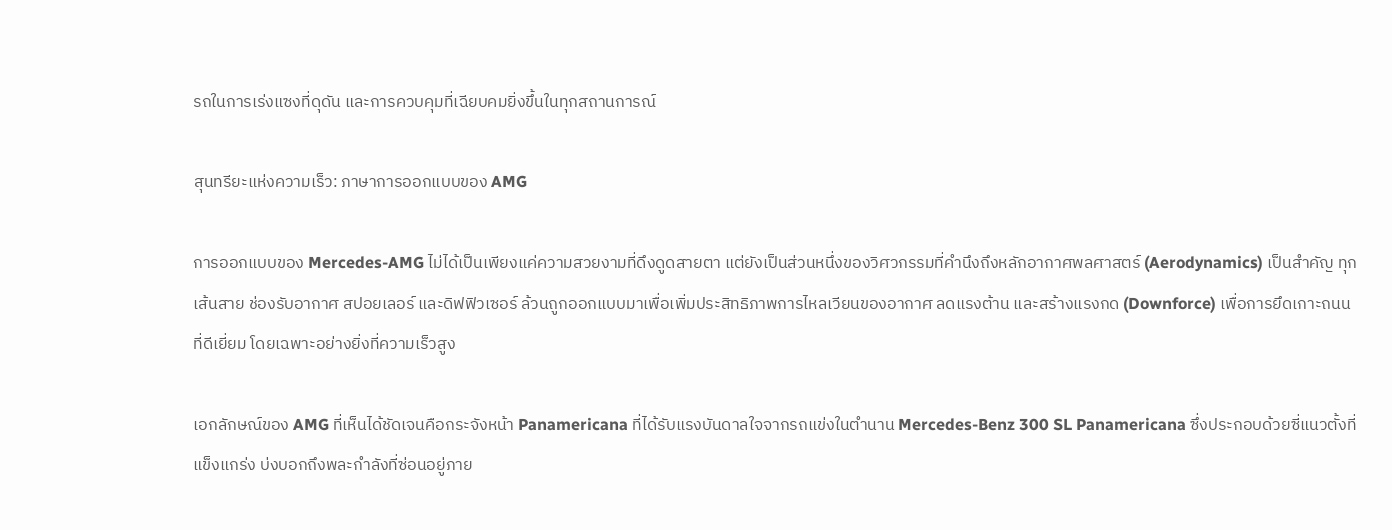รถในการเร่งแซงที่ดุดัน และการควบคุมที่เฉียบคมยิ่งขึ้นในทุกสถานการณ์

สุนทรียะแห่งความเร็ว: ภาษาการออกแบบของ AMG

การออกแบบของ Mercedes-AMG ไม่ได้เป็นเพียงแค่ความสวยงามที่ดึงดูดสายตา แต่ยังเป็นส่วนหนึ่งของวิศวกรรมที่คำนึงถึงหลักอากาศพลศาสตร์ (Aerodynamics) เป็นสำคัญ ทุกเส้นสาย ช่องรับอากาศ สปอยเลอร์ และดิฟฟิวเซอร์ ล้วนถูกออกแบบมาเพื่อเพิ่มประสิทธิภาพการไหลเวียนของอากาศ ลดแรงต้าน และสร้างแรงกด (Downforce) เพื่อการยึดเกาะถนนที่ดีเยี่ยม โดยเฉพาะอย่างยิ่งที่ความเร็วสูง

เอกลักษณ์ของ AMG ที่เห็นได้ชัดเจนคือกระจังหน้า Panamericana ที่ได้รับแรงบันดาลใจจากรถแข่งในตำนาน Mercedes-Benz 300 SL Panamericana ซึ่งประกอบด้วยซี่แนวตั้งที่แข็งแกร่ง บ่งบอกถึงพละกำลังที่ซ่อนอยู่ภาย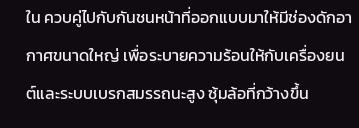ใน ควบคู่ไปกับกันชนหน้าที่ออกแบบมาให้มีช่องดักอากาศขนาดใหญ่ เพื่อระบายความร้อนให้กับเครื่องยนต์และระบบเบรกสมรรถนะสูง ซุ้มล้อที่กว้างขึ้น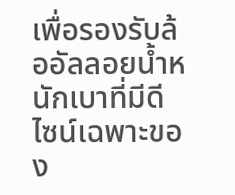เพื่อรองรับล้ออัลลอยน้ำหนักเบาที่มีดีไซน์เฉพาะของ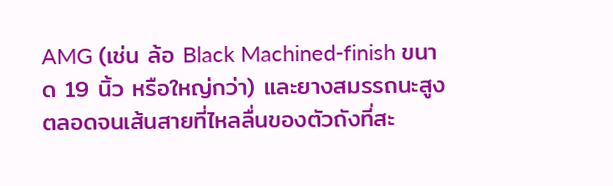AMG (เช่น ล้อ Black Machined-finish ขนาด 19 นิ้ว หรือใหญ่กว่า) และยางสมรรถนะสูง ตลอดจนเส้นสายที่ไหลลื่นของตัวถังที่สะ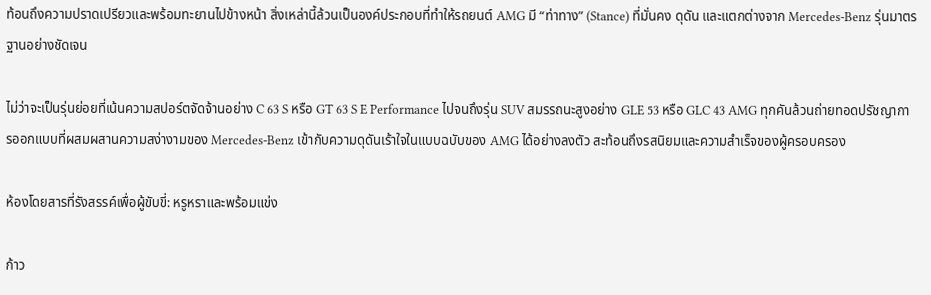ท้อนถึงความปราดเปรียวและพร้อมทะยานไปข้างหน้า สิ่งเหล่านี้ล้วนเป็นองค์ประกอบที่ทำให้รถยนต์ AMG มี “ท่าทาง” (Stance) ที่มั่นคง ดุดัน และแตกต่างจาก Mercedes-Benz รุ่นมาตรฐานอย่างชัดเจน

ไม่ว่าจะเป็นรุ่นย่อยที่เน้นความสปอร์ตจัดจ้านอย่าง C 63 S หรือ GT 63 S E Performance ไปจนถึงรุ่น SUV สมรรถนะสูงอย่าง GLE 53 หรือ GLC 43 AMG ทุกคันล้วนถ่ายทอดปรัชญาการออกแบบที่ผสมผสานความสง่างามของ Mercedes-Benz เข้ากับความดุดันเร้าใจในแบบฉบับของ AMG ได้อย่างลงตัว สะท้อนถึงรสนิยมและความสำเร็จของผู้ครอบครอง

ห้องโดยสารที่รังสรรค์เพื่อผู้ขับขี่: หรูหราและพร้อมแข่ง

ก้าว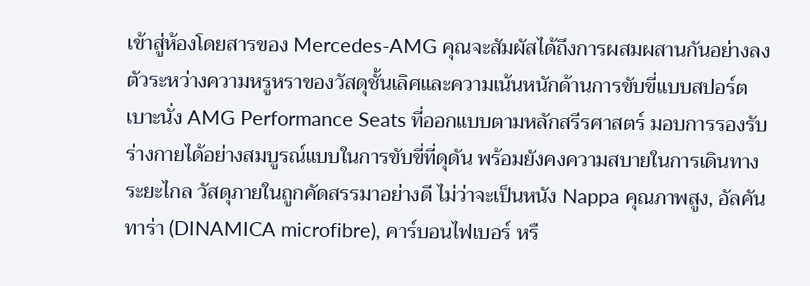เข้าสู่ห้องโดยสารของ Mercedes-AMG คุณจะสัมผัสได้ถึงการผสมผสานกันอย่างลงตัวระหว่างความหรูหราของวัสดุชั้นเลิศและความเน้นหนักด้านการขับขี่แบบสปอร์ต เบาะนั่ง AMG Performance Seats ที่ออกแบบตามหลักสรีรศาสตร์ มอบการรองรับร่างกายได้อย่างสมบูรณ์แบบในการขับขี่ที่ดุดัน พร้อมยังคงความสบายในการเดินทางระยะไกล วัสดุภายในถูกคัดสรรมาอย่างดี ไม่ว่าจะเป็นหนัง Nappa คุณภาพสูง, อัลคันทาร่า (DINAMICA microfibre), คาร์บอนไฟเบอร์ หรื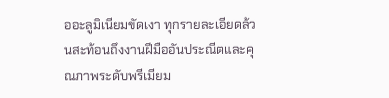ออะลูมิเนียมขัดเงา ทุกรายละเอียดล้วนสะท้อนถึงงานฝีมืออันประณีตและคุณภาพระดับพรีเมียม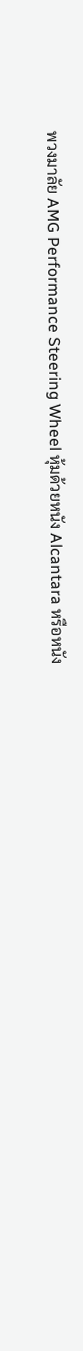พวงมาลัย AMG Performance Steering Wheel หุ้มด้วยหนัง Alcantara หรือหนัง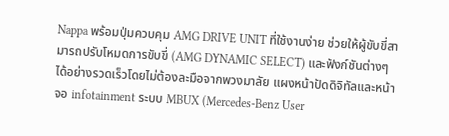Nappa พร้อมปุ่มควบคุม AMG DRIVE UNIT ที่ใช้งานง่าย ช่วยให้ผู้ขับขี่สามารถปรับโหมดการขับขี่ (AMG DYNAMIC SELECT) และฟังก์ชันต่างๆ ได้อย่างรวดเร็วโดยไม่ต้องละมือจากพวงมาลัย แผงหน้าปัดดิจิทัลและหน้าจอ infotainment ระบบ MBUX (Mercedes-Benz User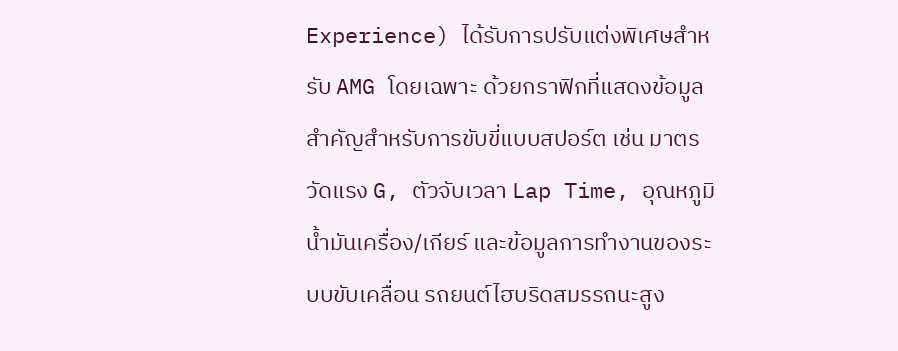Experience) ได้รับการปรับแต่งพิเศษสำหรับ AMG โดยเฉพาะ ด้วยกราฟิกที่แสดงข้อมูลสำคัญสำหรับการขับขี่แบบสปอร์ต เช่น มาตรวัดแรง G, ตัวจับเวลา Lap Time, อุณหภูมิน้ำมันเครื่อง/เกียร์ และข้อมูลการทำงานของระบบขับเคลื่อน รถยนต์ไฮบริดสมรรถนะสูง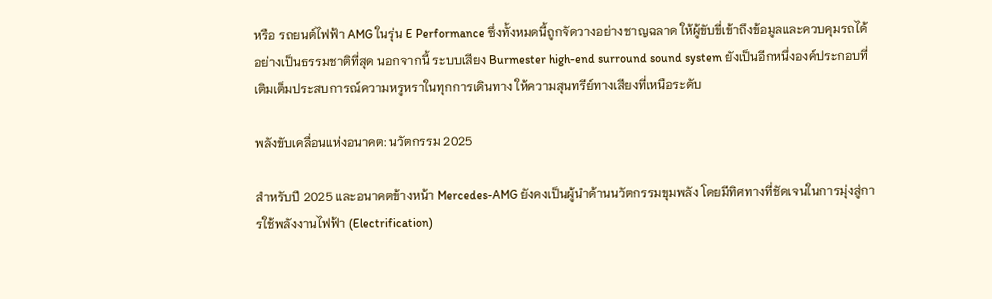หรือ รถยนต์ไฟฟ้า AMG ในรุ่น E Performance ซึ่งทั้งหมดนี้ถูกจัดวางอย่างชาญฉลาด ให้ผู้ขับขี่เข้าถึงข้อมูลและควบคุมรถได้อย่างเป็นธรรมชาติที่สุด นอกจากนี้ ระบบเสียง Burmester high-end surround sound system ยังเป็นอีกหนึ่งองค์ประกอบที่เติมเต็มประสบการณ์ความหรูหราในทุกการเดินทาง ให้ความสุนทรีย์ทางเสียงที่เหนือระดับ

พลังขับเคลื่อนแห่งอนาคต: นวัตกรรม 2025

สำหรับปี 2025 และอนาคตข้างหน้า Mercedes-AMG ยังคงเป็นผู้นำด้านนวัตกรรมขุมพลัง โดยมีทิศทางที่ชัดเจนในการมุ่งสู่การใช้พลังงานไฟฟ้า (Electrification)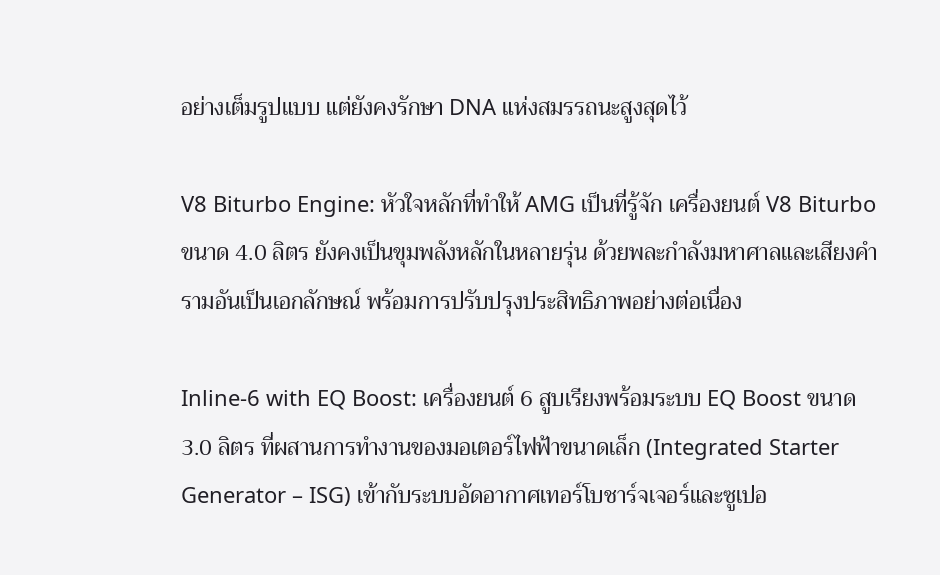อย่างเต็มรูปแบบ แต่ยังคงรักษา DNA แห่งสมรรถนะสูงสุดไว้

V8 Biturbo Engine: หัวใจหลักที่ทำให้ AMG เป็นที่รู้จัก เครื่องยนต์ V8 Biturbo ขนาด 4.0 ลิตร ยังคงเป็นขุมพลังหลักในหลายรุ่น ด้วยพละกำลังมหาศาลและเสียงคำรามอันเป็นเอกลักษณ์ พร้อมการปรับปรุงประสิทธิภาพอย่างต่อเนื่อง

Inline-6 with EQ Boost: เครื่องยนต์ 6 สูบเรียงพร้อมระบบ EQ Boost ขนาด 3.0 ลิตร ที่ผสานการทำงานของมอเตอร์ไฟฟ้าขนาดเล็ก (Integrated Starter Generator – ISG) เข้ากับระบบอัดอากาศเทอร์โบชาร์จเจอร์และซูเปอ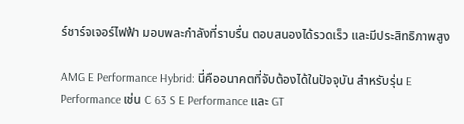ร์ชาร์จเจอร์ไฟฟ้า มอบพละกำลังที่ราบรื่น ตอบสนองได้รวดเร็ว และมีประสิทธิภาพสูง

AMG E Performance Hybrid: นี่คืออนาคตที่จับต้องได้ในปัจจุบัน สำหรับรุ่น E Performance เช่น C 63 S E Performance และ GT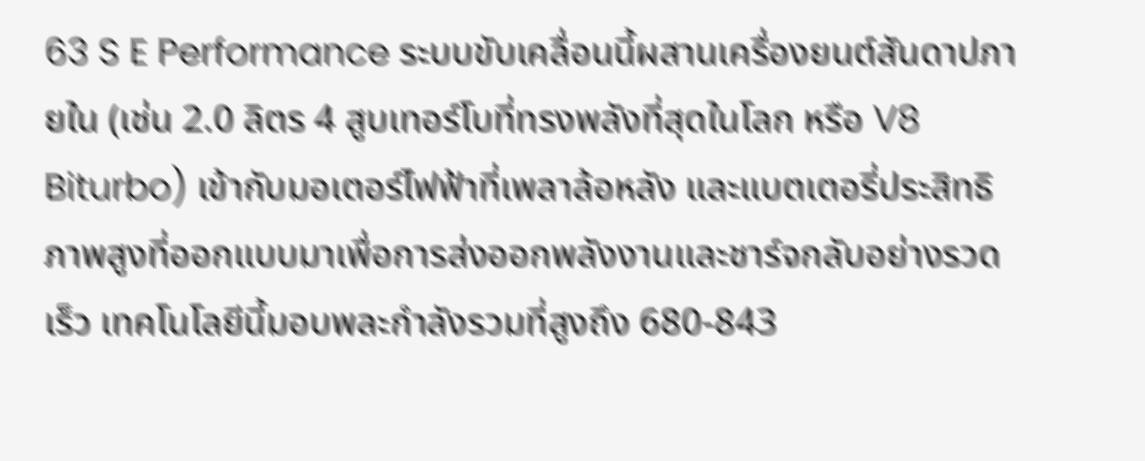63 S E Performance ระบบขับเคลื่อนนี้ผสานเครื่องยนต์สันดาปภายใน (เช่น 2.0 ลิตร 4 สูบเทอร์โบที่ทรงพลังที่สุดในโลก หรือ V8 Biturbo) เข้ากับมอเตอร์ไฟฟ้าที่เพลาล้อหลัง และแบตเตอรี่ประสิทธิภาพสูงที่ออกแบบมาเพื่อการส่งออกพลังงานและชาร์จกลับอย่างรวดเร็ว เทคโนโลยีนี้มอบพละกำลังรวมที่สูงถึง 680-843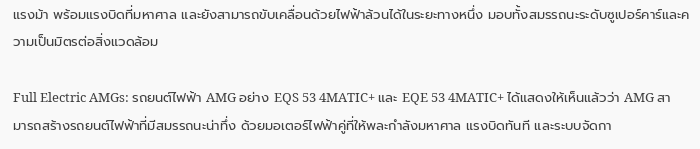แรงม้า พร้อมแรงบิดที่มหาศาล และยังสามารถขับเคลื่อนด้วยไฟฟ้าล้วนได้ในระยะทางหนึ่ง มอบทั้งสมรรถนะระดับซูเปอร์คาร์และความเป็นมิตรต่อสิ่งแวดล้อม

Full Electric AMGs: รถยนต์ไฟฟ้า AMG อย่าง EQS 53 4MATIC+ และ EQE 53 4MATIC+ ได้แสดงให้เห็นแล้วว่า AMG สามารถสร้างรถยนต์ไฟฟ้าที่มีสมรรถนะน่าทึ่ง ด้วยมอเตอร์ไฟฟ้าคู่ที่ให้พละกำลังมหาศาล แรงบิดทันที และระบบจัดกา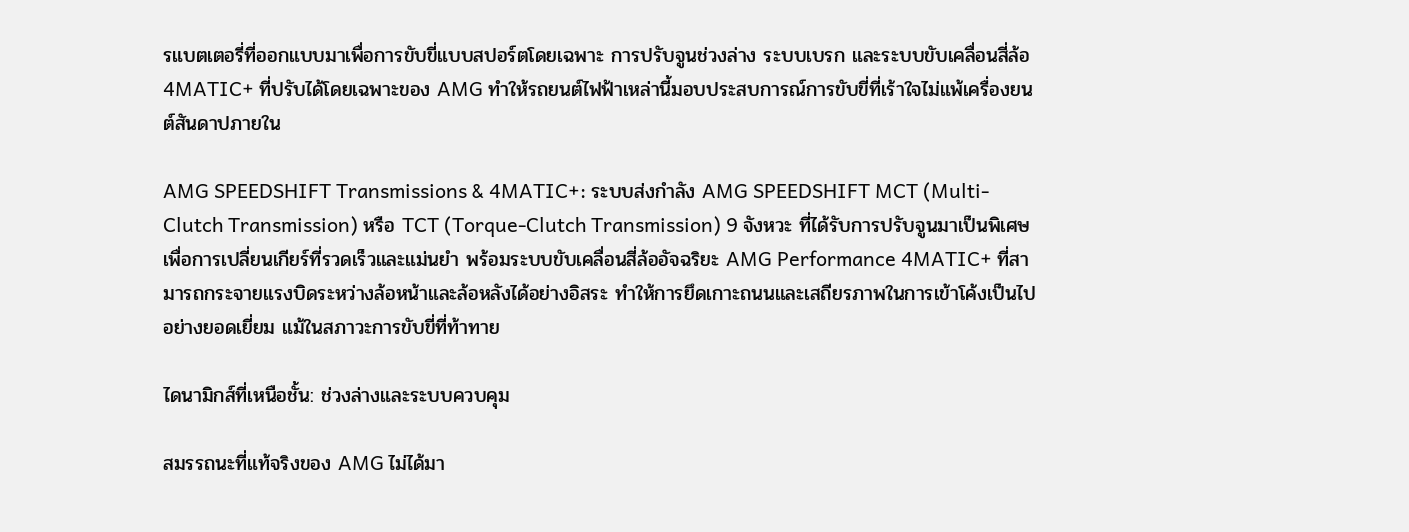รแบตเตอรี่ที่ออกแบบมาเพื่อการขับขี่แบบสปอร์ตโดยเฉพาะ การปรับจูนช่วงล่าง ระบบเบรก และระบบขับเคลื่อนสี่ล้อ 4MATIC+ ที่ปรับได้โดยเฉพาะของ AMG ทำให้รถยนต์ไฟฟ้าเหล่านี้มอบประสบการณ์การขับขี่ที่เร้าใจไม่แพ้เครื่องยนต์สันดาปภายใน

AMG SPEEDSHIFT Transmissions & 4MATIC+: ระบบส่งกำลัง AMG SPEEDSHIFT MCT (Multi-Clutch Transmission) หรือ TCT (Torque-Clutch Transmission) 9 จังหวะ ที่ได้รับการปรับจูนมาเป็นพิเศษ เพื่อการเปลี่ยนเกียร์ที่รวดเร็วและแม่นยำ พร้อมระบบขับเคลื่อนสี่ล้ออัจฉริยะ AMG Performance 4MATIC+ ที่สามารถกระจายแรงบิดระหว่างล้อหน้าและล้อหลังได้อย่างอิสระ ทำให้การยึดเกาะถนนและเสถียรภาพในการเข้าโค้งเป็นไปอย่างยอดเยี่ยม แม้ในสภาวะการขับขี่ที่ท้าทาย

ไดนามิกส์ที่เหนือชั้น: ช่วงล่างและระบบควบคุม

สมรรถนะที่แท้จริงของ AMG ไม่ได้มา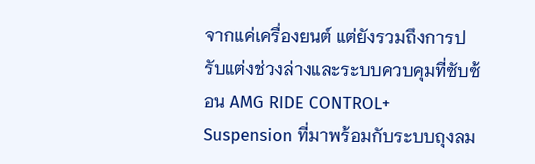จากแค่เครื่องยนต์ แต่ยังรวมถึงการปรับแต่งช่วงล่างและระบบควบคุมที่ซับซ้อน AMG RIDE CONTROL+ Suspension ที่มาพร้อมกับระบบถุงลม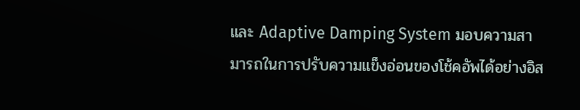และ Adaptive Damping System มอบความสามารถในการปรับความแข็งอ่อนของโช้คอัพได้อย่างอิส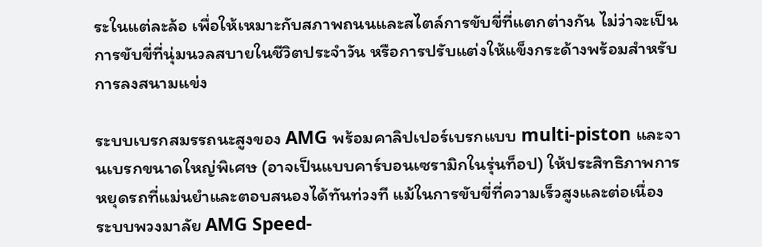ระในแต่ละล้อ เพื่อให้เหมาะกับสภาพถนนและสไตล์การขับขี่ที่แตกต่างกัน ไม่ว่าจะเป็นการขับขี่ที่นุ่มนวลสบายในชีวิตประจำวัน หรือการปรับแต่งให้แข็งกระด้างพร้อมสำหรับการลงสนามแข่ง

ระบบเบรกสมรรถนะสูงของ AMG พร้อมคาลิปเปอร์เบรกแบบ multi-piston และจานเบรกขนาดใหญ่พิเศษ (อาจเป็นแบบคาร์บอนเซรามิกในรุ่นท็อป) ให้ประสิทธิภาพการหยุดรถที่แม่นยำและตอบสนองได้ทันท่วงที แม้ในการขับขี่ที่ความเร็วสูงและต่อเนื่อง ระบบพวงมาลัย AMG Speed-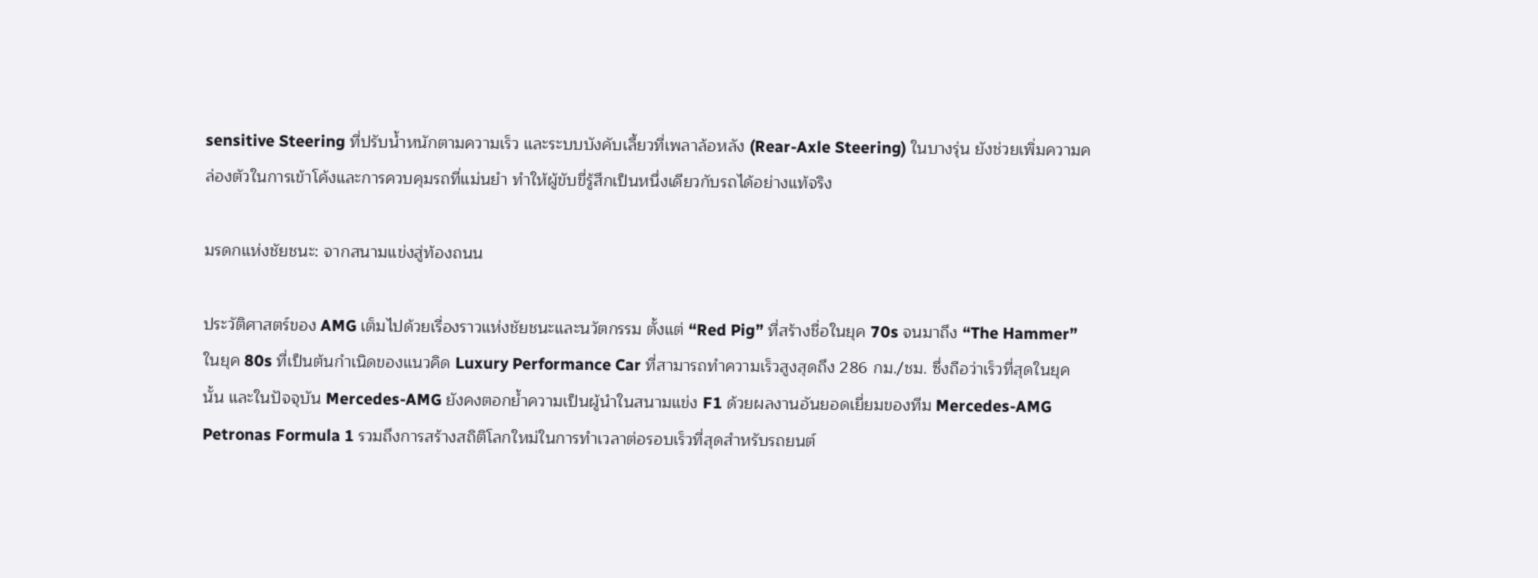sensitive Steering ที่ปรับน้ำหนักตามความเร็ว และระบบบังคับเลี้ยวที่เพลาล้อหลัง (Rear-Axle Steering) ในบางรุ่น ยังช่วยเพิ่มความคล่องตัวในการเข้าโค้งและการควบคุมรถที่แม่นยำ ทำให้ผู้ขับขี่รู้สึกเป็นหนึ่งเดียวกับรถได้อย่างแท้จริง

มรดกแห่งชัยชนะ: จากสนามแข่งสู่ท้องถนน

ประวัติศาสตร์ของ AMG เต็มไปด้วยเรื่องราวแห่งชัยชนะและนวัตกรรม ตั้งแต่ “Red Pig” ที่สร้างชื่อในยุค 70s จนมาถึง “The Hammer” ในยุค 80s ที่เป็นต้นกำเนิดของแนวคิด Luxury Performance Car ที่สามารถทำความเร็วสูงสุดถึง 286 กม./ชม. ซึ่งถือว่าเร็วที่สุดในยุคนั้น และในปัจจุบัน Mercedes-AMG ยังคงตอกย้ำความเป็นผู้นำในสนามแข่ง F1 ด้วยผลงานอันยอดเยี่ยมของทีม Mercedes-AMG Petronas Formula 1 รวมถึงการสร้างสถิติโลกใหม่ในการทำเวลาต่อรอบเร็วที่สุดสำหรับรถยนต์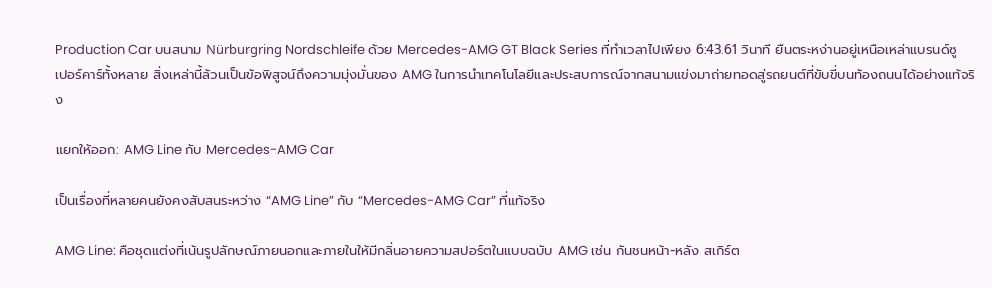Production Car บนสนาม Nürburgring Nordschleife ด้วย Mercedes-AMG GT Black Series ที่ทำเวลาไปเพียง 6:43.61 วินาที ยืนตระหง่านอยู่เหนือเหล่าแบรนด์ซูเปอร์คาร์ทั้งหลาย สิ่งเหล่านี้ล้วนเป็นข้อพิสูจน์ถึงความมุ่งมั่นของ AMG ในการนำเทคโนโลยีและประสบการณ์จากสนามแข่งมาถ่ายทอดสู่รถยนต์ที่ขับขี่บนท้องถนนได้อย่างแท้จริง

แยกให้ออก: AMG Line กับ Mercedes-AMG Car

เป็นเรื่องที่หลายคนยังคงสับสนระหว่าง “AMG Line” กับ “Mercedes-AMG Car” ที่แท้จริง

AMG Line: คือชุดแต่งที่เน้นรูปลักษณ์ภายนอกและภายในให้มีกลิ่นอายความสปอร์ตในแบบฉบับ AMG เช่น กันชนหน้า-หลัง สเกิร์ต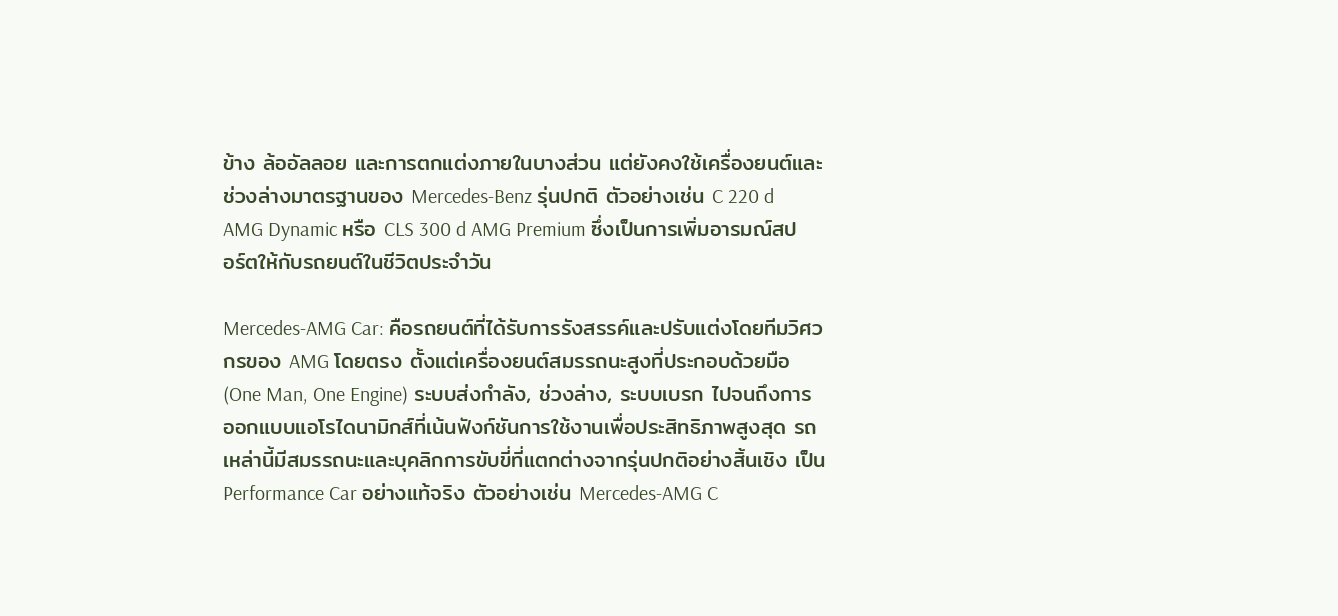ข้าง ล้ออัลลอย และการตกแต่งภายในบางส่วน แต่ยังคงใช้เครื่องยนต์และช่วงล่างมาตรฐานของ Mercedes-Benz รุ่นปกติ ตัวอย่างเช่น C 220 d AMG Dynamic หรือ CLS 300 d AMG Premium ซึ่งเป็นการเพิ่มอารมณ์สปอร์ตให้กับรถยนต์ในชีวิตประจำวัน

Mercedes-AMG Car: คือรถยนต์ที่ได้รับการรังสรรค์และปรับแต่งโดยทีมวิศวกรของ AMG โดยตรง ตั้งแต่เครื่องยนต์สมรรถนะสูงที่ประกอบด้วยมือ (One Man, One Engine) ระบบส่งกำลัง, ช่วงล่าง, ระบบเบรก ไปจนถึงการออกแบบแอโรไดนามิกส์ที่เน้นฟังก์ชันการใช้งานเพื่อประสิทธิภาพสูงสุด รถเหล่านี้มีสมรรถนะและบุคลิกการขับขี่ที่แตกต่างจากรุ่นปกติอย่างสิ้นเชิง เป็น Performance Car อย่างแท้จริง ตัวอย่างเช่น Mercedes-AMG C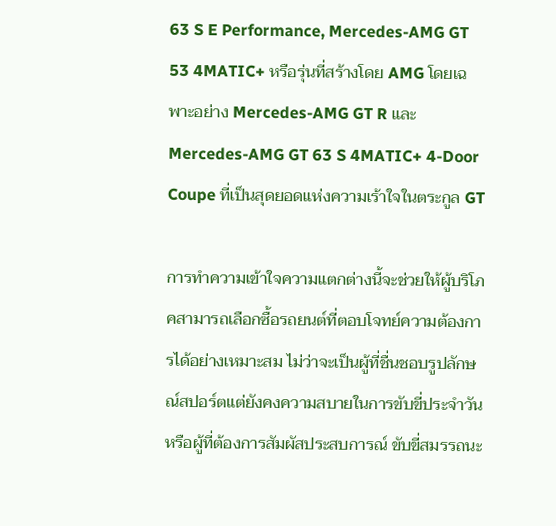63 S E Performance, Mercedes-AMG GT 53 4MATIC+ หรือรุ่นที่สร้างโดย AMG โดยเฉพาะอย่าง Mercedes-AMG GT R และ Mercedes-AMG GT 63 S 4MATIC+ 4-Door Coupe ที่เป็นสุดยอดแห่งความเร้าใจในตระกูล GT

การทำความเข้าใจความแตกต่างนี้จะช่วยให้ผู้บริโภคสามารถเลือกซื้อรถยนต์ที่ตอบโจทย์ความต้องการได้อย่างเหมาะสม ไม่ว่าจะเป็นผู้ที่ชื่นชอบรูปลักษณ์สปอร์ตแต่ยังคงความสบายในการขับขี่ประจำวัน หรือผู้ที่ต้องการสัมผัสประสบการณ์ ขับขี่สมรรถนะ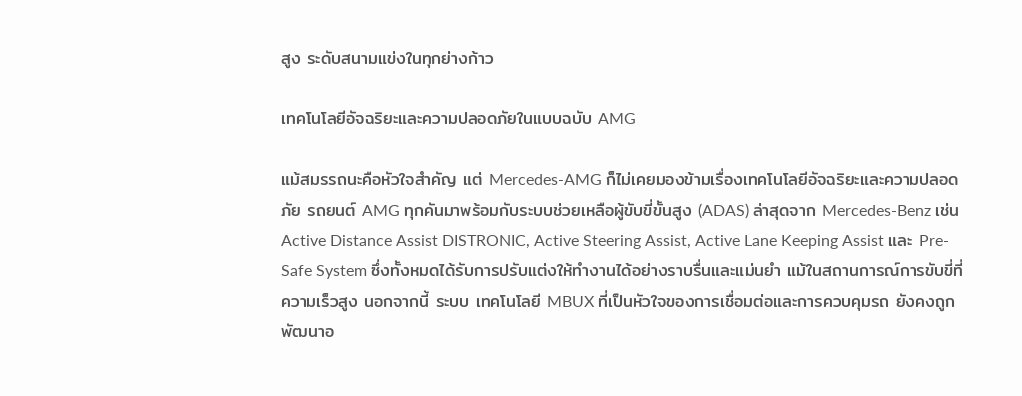สูง ระดับสนามแข่งในทุกย่างก้าว

เทคโนโลยีอัจฉริยะและความปลอดภัยในแบบฉบับ AMG

แม้สมรรถนะคือหัวใจสำคัญ แต่ Mercedes-AMG ก็ไม่เคยมองข้ามเรื่องเทคโนโลยีอัจฉริยะและความปลอดภัย รถยนต์ AMG ทุกคันมาพร้อมกับระบบช่วยเหลือผู้ขับขี่ขั้นสูง (ADAS) ล่าสุดจาก Mercedes-Benz เช่น Active Distance Assist DISTRONIC, Active Steering Assist, Active Lane Keeping Assist และ Pre-Safe System ซึ่งทั้งหมดได้รับการปรับแต่งให้ทำงานได้อย่างราบรื่นและแม่นยำ แม้ในสถานการณ์การขับขี่ที่ความเร็วสูง นอกจากนี้ ระบบ เทคโนโลยี MBUX ที่เป็นหัวใจของการเชื่อมต่อและการควบคุมรถ ยังคงถูกพัฒนาอ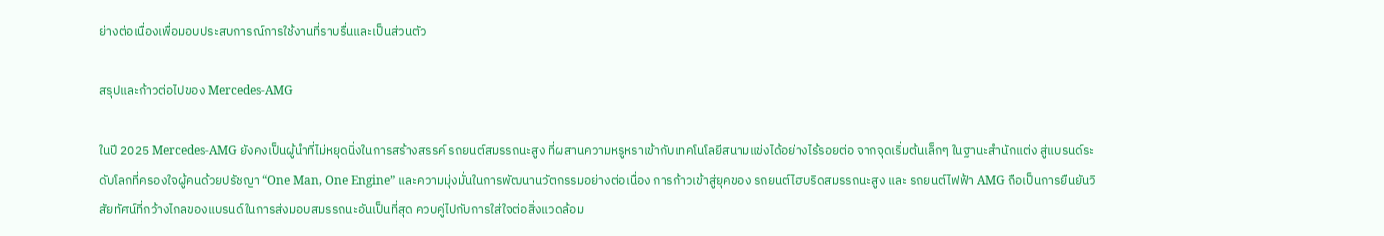ย่างต่อเนื่องเพื่อมอบประสบการณ์การใช้งานที่ราบรื่นและเป็นส่วนตัว

สรุปและก้าวต่อไปของ Mercedes-AMG

ในปี 2025 Mercedes-AMG ยังคงเป็นผู้นำที่ไม่หยุดนิ่งในการสร้างสรรค์ รถยนต์สมรรถนะสูง ที่ผสานความหรูหราเข้ากับเทคโนโลยีสนามแข่งได้อย่างไร้รอยต่อ จากจุดเริ่มต้นเล็กๆ ในฐานะสำนักแต่ง สู่แบรนด์ระดับโลกที่ครองใจผู้คนด้วยปรัชญา “One Man, One Engine” และความมุ่งมั่นในการพัฒนานวัตกรรมอย่างต่อเนื่อง การก้าวเข้าสู่ยุคของ รถยนต์ไฮบริดสมรรถนะสูง และ รถยนต์ไฟฟ้า AMG ถือเป็นการยืนยันวิสัยทัศน์ที่กว้างไกลของแบรนด์ในการส่งมอบสมรรถนะอันเป็นที่สุด ควบคู่ไปกับการใส่ใจต่อสิ่งแวดล้อม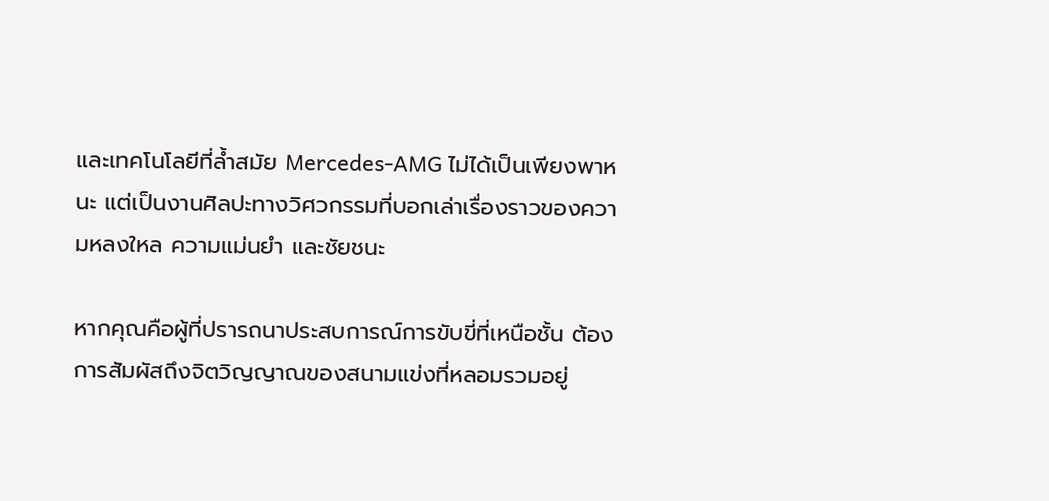และเทคโนโลยีที่ล้ำสมัย Mercedes-AMG ไม่ได้เป็นเพียงพาหนะ แต่เป็นงานศิลปะทางวิศวกรรมที่บอกเล่าเรื่องราวของความหลงใหล ความแม่นยำ และชัยชนะ

หากคุณคือผู้ที่ปรารถนาประสบการณ์การขับขี่ที่เหนือชั้น ต้องการสัมผัสถึงจิตวิญญาณของสนามแข่งที่หลอมรวมอยู่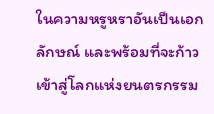ในความหรูหราอันเป็นเอกลักษณ์ และพร้อมที่จะก้าวเข้าสู่โลกแห่งยนตรกรรม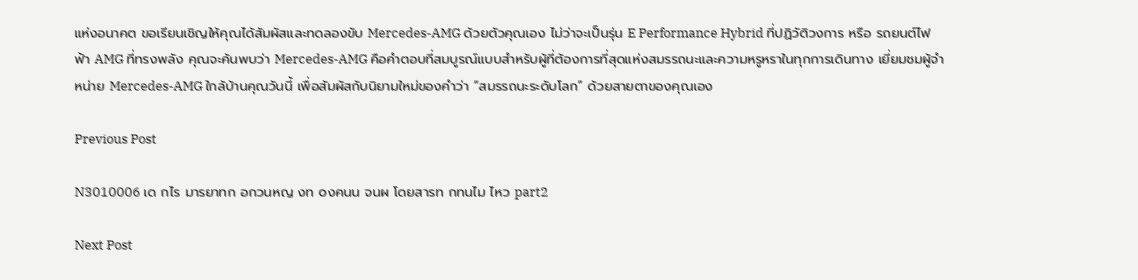แห่งอนาคต ขอเรียนเชิญให้คุณได้สัมผัสและทดลองขับ Mercedes-AMG ด้วยตัวคุณเอง ไม่ว่าจะเป็นรุ่น E Performance Hybrid ที่ปฏิวัติวงการ หรือ รถยนต์ไฟฟ้า AMG ที่ทรงพลัง คุณจะค้นพบว่า Mercedes-AMG คือคำตอบที่สมบูรณ์แบบสำหรับผู้ที่ต้องการที่สุดแห่งสมรรถนะและความหรูหราในทุกการเดินทาง เยี่ยมชมผู้จำหน่าย Mercedes-AMG ใกล้บ้านคุณวันนี้ เพื่อสัมผัสกับนิยามใหม่ของคำว่า “สมรรถนะระดับโลก” ด้วยสายตาของคุณเอง

Previous Post

N3010006 เด กไร มารยาทก อกวนหญ งท oงคนน จนผ โดยสารท กทนไม ไหว part2

Next Post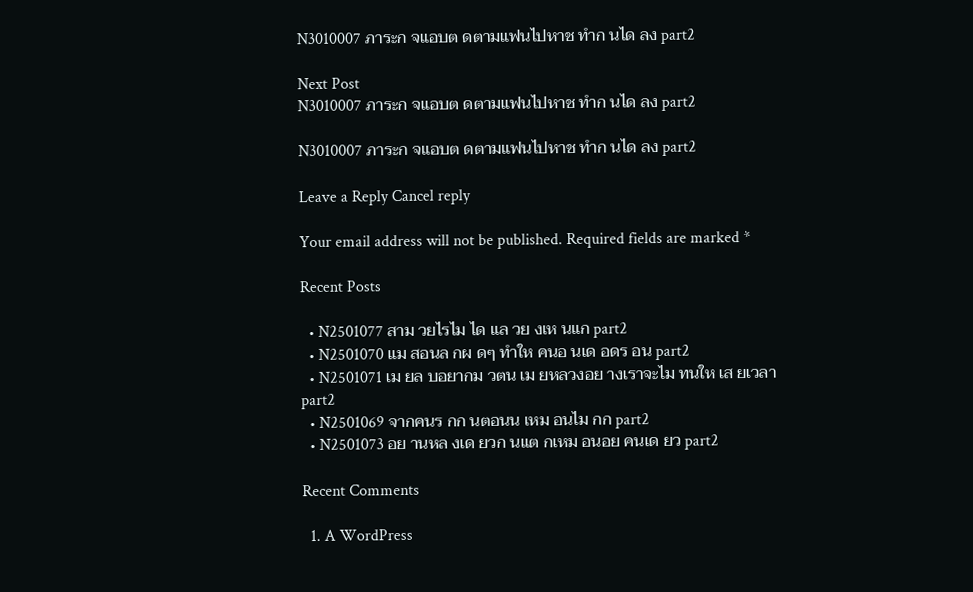N3010007 ภาระก จแอบต ดตามแฟนไปหาช ทำก นได ลง part2

Next Post
N3010007 ภาระก จแอบต ดตามแฟนไปหาช ทำก นได ลง part2

N3010007 ภาระก จแอบต ดตามแฟนไปหาช ทำก นได ลง part2

Leave a Reply Cancel reply

Your email address will not be published. Required fields are marked *

Recent Posts

  • N2501077 สาม วยไรไม ได แล วย งเห นแก part2
  • N2501070 แม สอนล กผ ดๆ ทำให คนอ นเด อดร อน part2
  • N2501071 เม ยล บอยากม วตน เม ยหลวงอย างเราจะไม ทนให เส ยเวลา part2
  • N2501069 จากคนร กก นตอนน เหม อนไม กก part2
  • N2501073 อย านหล งเด ยวก นแต กเหม อนอย คนเด ยว part2

Recent Comments

  1. A WordPress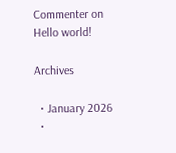Commenter on Hello world!

Archives

  • January 2026
  •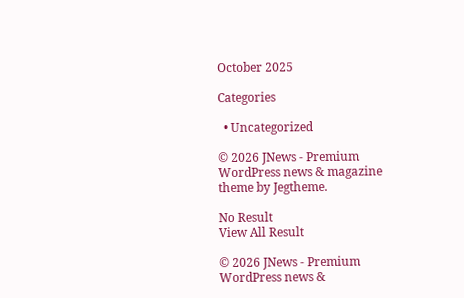October 2025

Categories

  • Uncategorized

© 2026 JNews - Premium WordPress news & magazine theme by Jegtheme.

No Result
View All Result

© 2026 JNews - Premium WordPress news &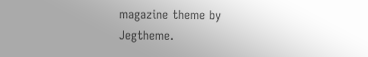magazine theme by Jegtheme.